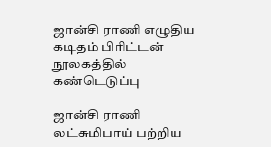ஜான்சி ராணி எழுதிய கடிதம் பிரிட்டன் நூலகத்தில் கண்டெடுப்பு

ஜான்சி ராணி லட்சுமிபாய் பற்றிய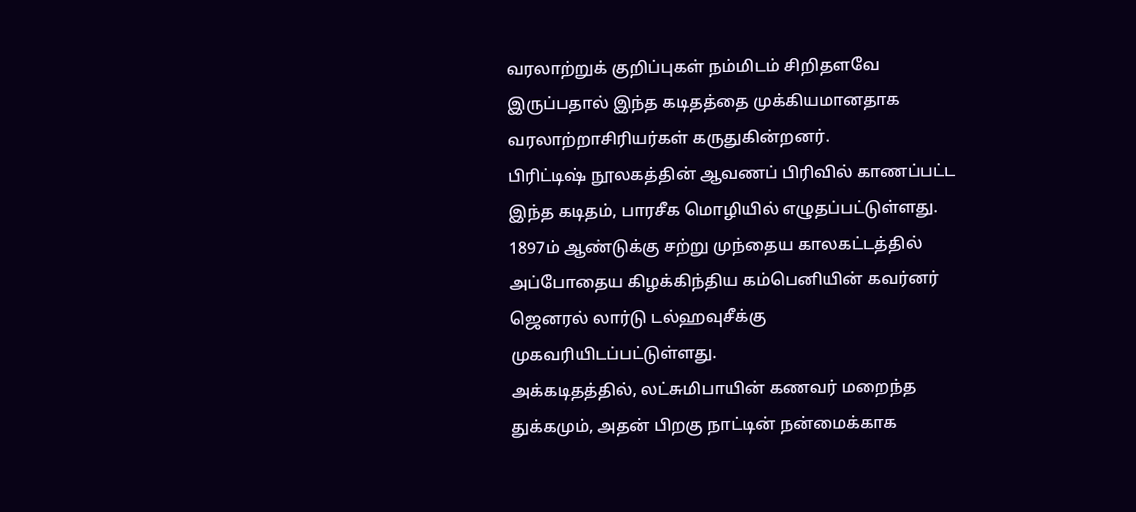வரலாற்றுக் குறிப்புகள் நம்மிடம் சிறிதளவே இருப்பதால் இந்த கடிதத்தை முக்கியமானதாக வரலாற்றாசிரியர்கள் கருதுகின்றனர்.
பிரிட்டிஷ் நூலகத்தின் ஆவணப் பிரிவில் காணப்பட்ட இந்த கடிதம், பாரசீக மொழியில் எழுதப்பட்டுள்ளது. 1897ம் ஆண்டுக்கு சற்று முந்தைய காலகட்டத்தில் அப்போதைய கிழக்கிந்திய கம்பெனியின் கவர்னர் ஜெனரல் லார்டு டல்ஹவுசீக்கு முகவரியிடப்பட்டுள்ளது.
அக்கடிதத்தில், லட்சுமிபாயின் கணவர் மறைந்த துக்கமும், அதன் பிறகு நாட்டின் நன்மைக்காக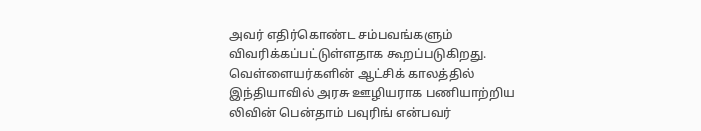அவர் எதிர்கொண்ட சம்பவங்களும் விவரிக்கப்பட்டுள்ளதாக கூறப்படுகிறது.
வெள்ளையர்களின் ஆட்சிக் காலத்தில் இந்தியாவில் அரசு ஊழியராக பணியாற்றிய லிவின் பென்தாம் பவுரிங் என்பவர்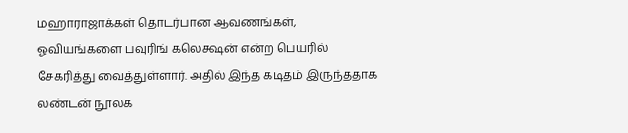மஹாராஜாக்கள் தொடர்பான ஆவணங்கள், ஓவியங்களை பவுரிங் கலெக்ஷன் என்ற பெயரில் சேகரித்து வைத்துள்ளார். அதில் இந்த கடிதம் இருந்ததாக லண்டன் நூலக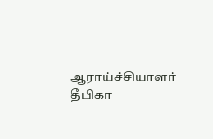ஆராய்ச்சியாளர் தீபிகா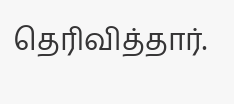தெரிவித்தார்.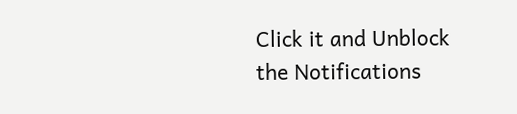Click it and Unblock the Notifications